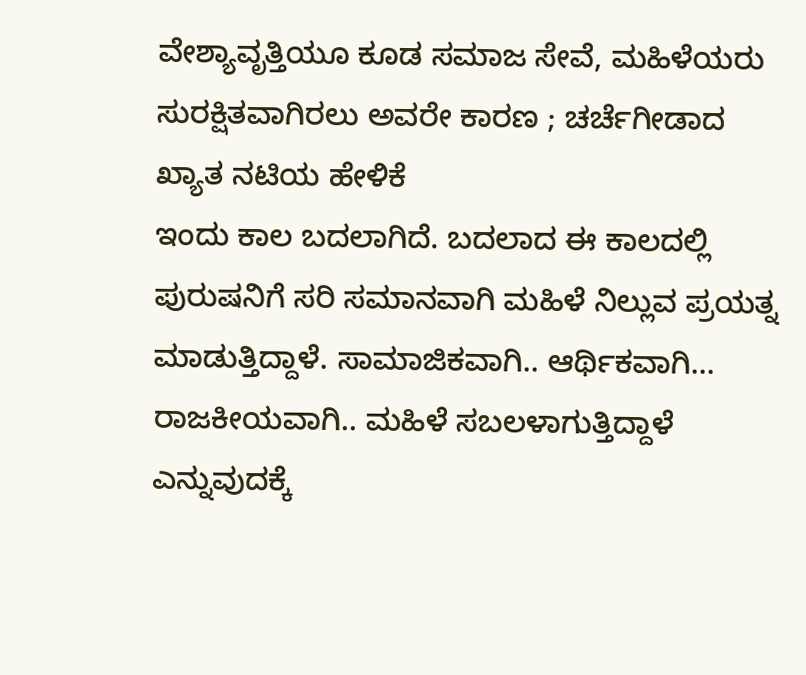ವೇಶ್ಯಾವೃತ್ತಿಯೂ ಕೂಡ ಸಮಾಜ ಸೇವೆ, ಮಹಿಳೆಯರು ಸುರಕ್ಷಿತವಾಗಿರಲು ಅವರೇ ಕಾರಣ ; ಚರ್ಚೆಗೀಡಾದ ಖ್ಯಾತ ನಟಿಯ ಹೇಳಿಕೆ
ಇಂದು ಕಾಲ ಬದಲಾಗಿದೆ. ಬದಲಾದ ಈ ಕಾಲದಲ್ಲಿ ಪುರುಷನಿಗೆ ಸರಿ ಸಮಾನವಾಗಿ ಮಹಿಳೆ ನಿಲ್ಲುವ ಪ್ರಯತ್ನ ಮಾಡುತ್ತಿದ್ದಾಳೆ. ಸಾಮಾಜಿಕವಾಗಿ.. ಆರ್ಥಿಕವಾಗಿ... ರಾಜಕೀಯವಾಗಿ.. ಮಹಿಳೆ ಸಬಲಳಾಗುತ್ತಿದ್ದಾಳೆ ಎನ್ನುವುದಕ್ಕೆ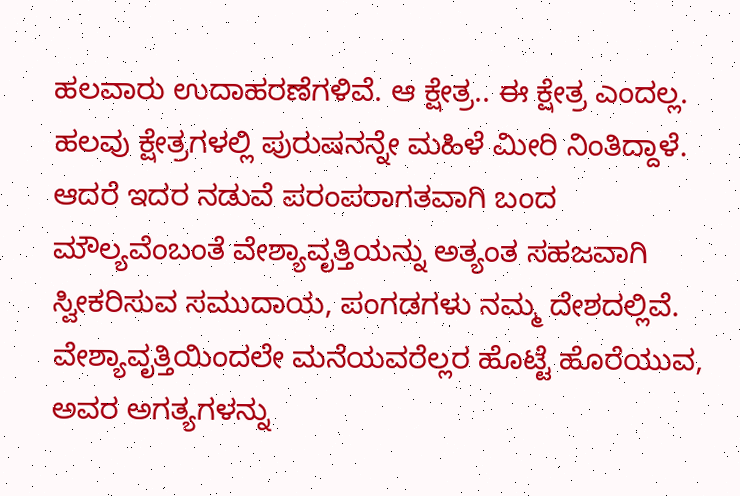ಹಲವಾರು ಉದಾಹರಣೆಗಳಿವೆ. ಆ ಕ್ಷೇತ್ರ.. ಈ ಕ್ಷೇತ್ರ ಎಂದಲ್ಲ. ಹಲವು ಕ್ಷೇತ್ರಗಳಲ್ಲಿ ಪುರುಷನನ್ನೇ ಮಹಿಳೆ ಮೀರಿ ನಿಂತಿದ್ದಾಳೆ.
ಆದರೆ ಇದರ ನಡುವೆ ಪರಂಪರಾಗತವಾಗಿ ಬಂದ ಮೌಲ್ಯವೆಂಬಂತೆ ವೇಶ್ಯಾವೃತ್ತಿಯನ್ನು ಅತ್ಯಂತ ಸಹಜವಾಗಿ ಸ್ವೀಕರಿಸುವ ಸಮುದಾಯ, ಪಂಗಡಗಳು ನಮ್ಮ ದೇಶದಲ್ಲಿವೆ. ವೇಶ್ಯಾವೃತ್ತಿಯಿಂದಲೇ ಮನೆಯವರೆಲ್ಲರ ಹೊಟ್ಟೆ ಹೊರೆಯುವ, ಅವರ ಅಗತ್ಯಗಳನ್ನು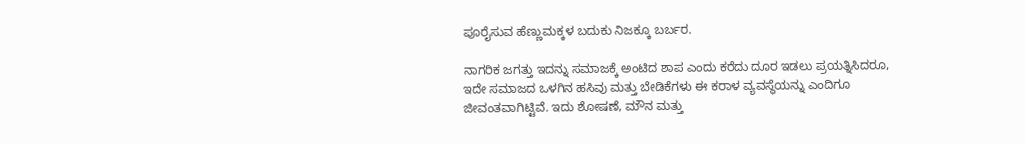ಪೂರೈಸುವ ಹೆಣ್ಣುಮಕ್ಕಳ ಬದುಕು ನಿಜಕ್ಕೂ ಬರ್ಬರ.

ನಾಗರಿಕ ಜಗತ್ತು ಇದನ್ನು ಸಮಾಜಕ್ಕೆ ಅಂಟಿದ ಶಾಪ ಎಂದು ಕರೆದು ದೂರ ಇಡಲು ಪ್ರಯತ್ನಿಸಿದರೂ, ಇದೇ ಸಮಾಜದ ಒಳಗಿನ ಹಸಿವು ಮತ್ತು ಬೇಡಿಕೆಗಳು ಈ ಕರಾಳ ವ್ಯವಸ್ಥೆಯನ್ನು ಎಂದಿಗೂ ಜೀವಂತವಾಗಿಟ್ಟಿವೆ. ಇದು ಶೋಷಣೆ, ಮೌನ ಮತ್ತು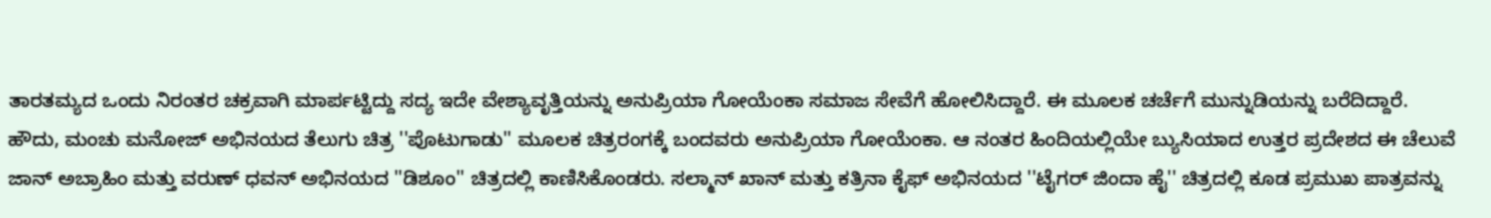ತಾರತಮ್ಯದ ಒಂದು ನಿರಂತರ ಚಕ್ರವಾಗಿ ಮಾರ್ಪಟ್ಟಿದ್ದು ಸದ್ಯ ಇದೇ ವೇಶ್ಯಾವೃತ್ತಿಯನ್ನು ಅನುಪ್ರಿಯಾ ಗೋಯೆಂಕಾ ಸಮಾಜ ಸೇವೆಗೆ ಹೋಲಿಸಿದ್ದಾರೆ. ಈ ಮೂಲಕ ಚರ್ಚೆಗೆ ಮುನ್ನುಡಿಯನ್ನು ಬರೆದಿದ್ದಾರೆ.
ಹೌದು, ಮಂಚು ಮನೋಜ್ ಅಭಿನಯದ ತೆಲುಗು ಚಿತ್ರ ''ಪೊಟುಗಾಡು'' ಮೂಲಕ ಚಿತ್ರರಂಗಕ್ಕೆ ಬಂದವರು ಅನುಪ್ರಿಯಾ ಗೋಯೆಂಕಾ. ಆ ನಂತರ ಹಿಂದಿಯಲ್ಲಿಯೇ ಬ್ಯುಸಿಯಾದ ಉತ್ತರ ಪ್ರದೇಶದ ಈ ಚೆಲುವೆ ಜಾನ್ ಅಬ್ರಾಹಿಂ ಮತ್ತು ವರುಣ್ ಧವನ್ ಅಭಿನಯದ ''ಡಿಶೂಂ'' ಚಿತ್ರದಲ್ಲಿ ಕಾಣಿಸಿಕೊಂಡರು. ಸಲ್ಮಾನ್ ಖಾನ್ ಮತ್ತು ಕತ್ರಿನಾ ಕೈಫ್ ಅಭಿನಯದ ''ಟೈಗರ್ ಜಿಂದಾ ಹೈ'' ಚಿತ್ರದಲ್ಲಿ ಕೂಡ ಪ್ರಮುಖ ಪಾತ್ರವನ್ನು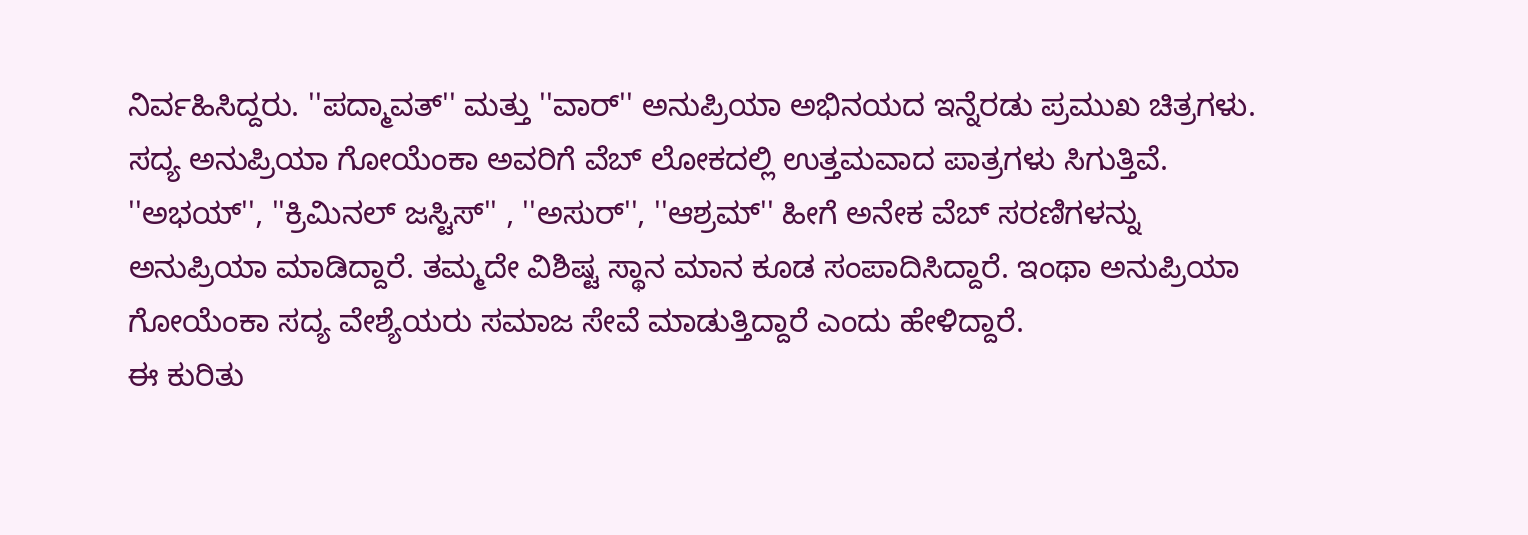ನಿರ್ವಹಿಸಿದ್ದರು. ''ಪದ್ಮಾವತ್'' ಮತ್ತು ''ವಾರ್'' ಅನುಪ್ರಿಯಾ ಅಭಿನಯದ ಇನ್ನೆರಡು ಪ್ರಮುಖ ಚಿತ್ರಗಳು.
ಸದ್ಯ ಅನುಪ್ರಿಯಾ ಗೋಯೆಂಕಾ ಅವರಿಗೆ ವೆಬ್ ಲೋಕದಲ್ಲಿ ಉತ್ತಮವಾದ ಪಾತ್ರಗಳು ಸಿಗುತ್ತಿವೆ. ''ಅಭಯ್'', ''ಕ್ರಿಮಿನಲ್ ಜಸ್ಟಿಸ್'' , ''ಅಸುರ್'', ''ಆಶ್ರಮ್'' ಹೀಗೆ ಅನೇಕ ವೆಬ್ ಸರಣಿಗಳನ್ನು ಅನುಪ್ರಿಯಾ ಮಾಡಿದ್ದಾರೆ. ತಮ್ಮದೇ ವಿಶಿಷ್ಟ ಸ್ಥಾನ ಮಾನ ಕೂಡ ಸಂಪಾದಿಸಿದ್ದಾರೆ. ಇಂಥಾ ಅನುಪ್ರಿಯಾ ಗೋಯೆಂಕಾ ಸದ್ಯ ವೇಶ್ಯೆಯರು ಸಮಾಜ ಸೇವೆ ಮಾಡುತ್ತಿದ್ದಾರೆ ಎಂದು ಹೇಳಿದ್ದಾರೆ.
ಈ ಕುರಿತು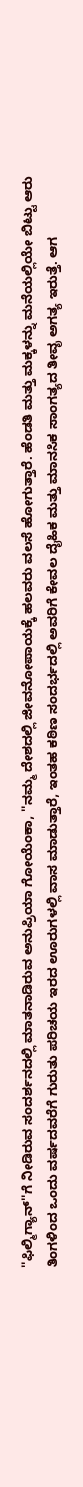''ಫಿಲ್ಮಿಗ್ಯಾನ್''ಗೆ ನೀಡಿರುವ ಸಂದರ್ಶನದಲ್ಲಿ ಮಾತನಾಡಿರುವ ಅನುಪ್ರಿಯಾ ಗೋಯೆಂಕಾ, ''ನಮ್ಮ ದೇಶದಲ್ಲಿ ಜೀವನೋಪಾಯಕ್ಕೆ ಹಲವರು ವಲಸೆ ಹೋಗುತ್ತಾರೆ. ಹೆಂಡತಿ ಮತ್ತು ಮಕ್ಕಳನ್ನು ಮನೆಯಲ್ಲಿಯೇ ಬಿಟ್ಟು ಆರು ತಿಂಗಳಿಂದ ಒಂದು ವರ್ಷದವರೆಗೆ ಗುರುತು ಪರಿಚಯ ಇರದ ಊರುಗಳಲ್ಲಿ ವಾಸ ಮಾಡುತ್ತಾರೆ, ಇಂತಹ ಕಠಿಣ ಸಂದರ್ಭದಲ್ಲಿ ಅವರಿಗೆ ಕೇವಲ ದೈಹಿಕ ಮತ್ತು ಮಾನಸಿಕ ಸಾಂಗತ್ಯದ ತೀವೃ ಅಗತ್ಯ ಇರುತ್ತೆ. ಆಗ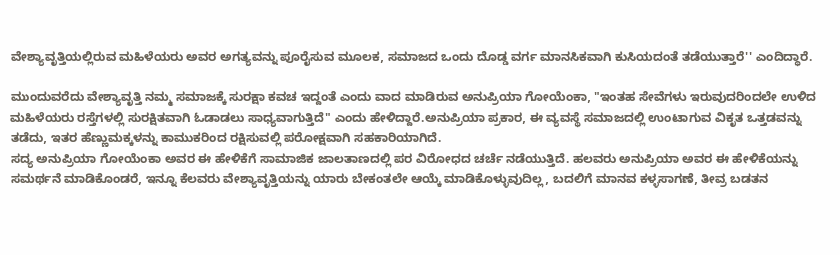ವೇಶ್ಯಾವೃತ್ತಿಯಲ್ಲಿರುವ ಮಹಿಳೆಯರು ಅವರ ಅಗತ್ಯವನ್ನು ಪೂರೈಸುವ ಮೂಲಕ, ಸಮಾಜದ ಒಂದು ದೊಡ್ಡ ವರ್ಗ ಮಾನಸಿಕವಾಗಿ ಕುಸಿಯದಂತೆ ತಡೆಯುತ್ತಾರೆ'' ಎಂದಿದ್ಧಾರೆ.

ಮುಂದುವರೆದು ವೇಶ್ಯಾವೃತ್ತಿ ನಮ್ಮ ಸಮಾಜಕ್ಕೆ ಸುರಕ್ಷಾ ಕವಚ ಇದ್ದಂತೆ ಎಂದು ವಾದ ಮಾಡಿರುವ ಅನುಪ್ರಿಯಾ ಗೋಯೆಂಕಾ, "ಇಂತಹ ಸೇವೆಗಳು ಇರುವುದರಿಂದಲೇ ಉಳಿದ ಮಹಿಳೆಯರು ರಸ್ತೆಗಳಲ್ಲಿ ಸುರಕ್ಷಿತವಾಗಿ ಓಡಾಡಲು ಸಾಧ್ಯವಾಗುತ್ತಿದೆ" ಎಂದು ಹೇಳಿದ್ದಾರೆ.ಅನುಪ್ರಿಯಾ ಪ್ರಕಾರ, ಈ ವ್ಯವಸ್ಥೆ ಸಮಾಜದಲ್ಲಿ ಉಂಟಾಗುವ ವಿಕೃತ ಒತ್ತಡವನ್ನು ತಡೆದು, ಇತರ ಹೆಣ್ಣುಮಕ್ಕಳನ್ನು ಕಾಮುಕರಿಂದ ರಕ್ಷಿಸುವಲ್ಲಿ ಪರೋಕ್ಷವಾಗಿ ಸಹಕಾರಿಯಾಗಿದೆ.
ಸದ್ಯ ಅನುಪ್ರಿಯಾ ಗೋಯೆಂಕಾ ಅವರ ಈ ಹೇಳಿಕೆಗೆ ಸಾಮಾಜಿಕ ಜಾಲತಾಣದಲ್ಲಿ ಪರ ವಿರೋಧದ ಚರ್ಚೆ ನಡೆಯುತ್ತಿದೆ. ಹಲವರು ಅನುಪ್ರಿಯಾ ಅವರ ಈ ಹೇಳಿಕೆಯನ್ನು ಸಮರ್ಥನೆ ಮಾಡಿಕೊಂಡರೆ, ಇನ್ನೂ ಕೆಲವರು ವೇಶ್ಯಾವೃತ್ತಿಯನ್ನು ಯಾರು ಬೇಕಂತಲೇ ಆಯ್ಕೆ ಮಾಡಿಕೊಳ್ಳುವುದಿಲ್ಲ, ಬದಲಿಗೆ ಮಾನವ ಕಳ್ಳಸಾಗಣೆ, ತೀವ್ರ ಬಡತನ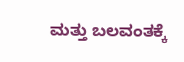ಮತ್ತು ಬಲವಂತಕ್ಕೆ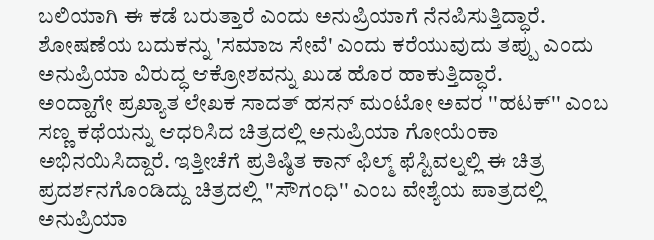ಬಲಿಯಾಗಿ ಈ ಕಡೆ ಬರುತ್ತಾರೆ ಎಂದು ಅನುಪ್ರಿಯಾಗೆ ನೆನಪಿಸುತ್ತಿದ್ಧಾರೆ. ಶೋಷಣೆಯ ಬದುಕನ್ನು 'ಸಮಾಜ ಸೇವೆ' ಎಂದು ಕರೆಯುವುದು ತಪ್ಪು ಎಂದು ಅನುಪ್ರಿಯಾ ವಿರುದ್ಧ ಆಕ್ರೋಶವನ್ನು ಖುಡ ಹೊರ ಹಾಕುತ್ತಿದ್ಧಾರೆ.
ಅಂದ್ಹಾಗೇ ಪ್ರಖ್ಯಾತ ಲೇಖಕ ಸಾದತ್ ಹಸನ್ ಮಂಟೋ ಅವರ ''ಹಟಕ್'' ಎಂಬ ಸಣ್ಣ ಕಥೆಯನ್ನು ಆಧರಿಸಿದ ಚಿತ್ರದಲ್ಲಿ ಅನುಪ್ರಿಯಾ ಗೋಯೆಂಕಾ ಅಭಿನಯಿಸಿದ್ದಾರೆ. ಇತ್ತೀಚೆಗೆ ಪ್ರತಿಷ್ಠಿತ ಕಾನ್ ಫಿಲ್ಮ್ ಫೆಸ್ಟಿವಲ್ನಲ್ಲಿ ಈ ಚಿತ್ರ ಪ್ರದರ್ಶನಗೊಂಡಿದ್ದು ಚಿತ್ರದಲ್ಲಿ ''ಸೌಗಂಧಿ'' ಎಂಬ ವೇಶ್ಯೆಯ ಪಾತ್ರದಲ್ಲಿ ಅನುಪ್ರಿಯಾ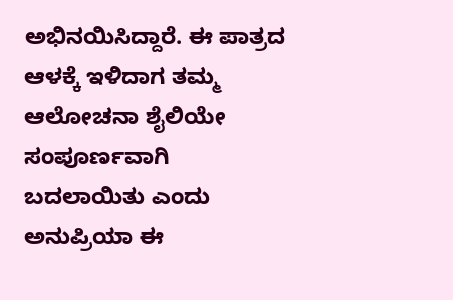ಅಭಿನಯಿಸಿದ್ದಾರೆ. ಈ ಪಾತ್ರದ ಆಳಕ್ಕೆ ಇಳಿದಾಗ ತಮ್ಮ ಆಲೋಚನಾ ಶೈಲಿಯೇ ಸಂಪೂರ್ಣವಾಗಿ ಬದಲಾಯಿತು ಎಂದು ಅನುಪ್ರಿಯಾ ಈ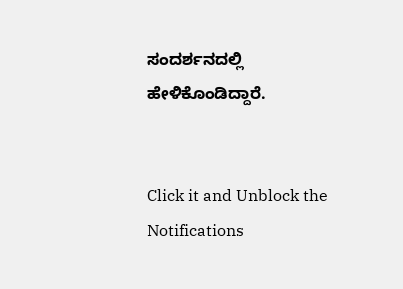ಸಂದರ್ಶನದಲ್ಲಿ ಹೇಳಿಕೊಂಡಿದ್ದಾರೆ.


Click it and Unblock the Notifications